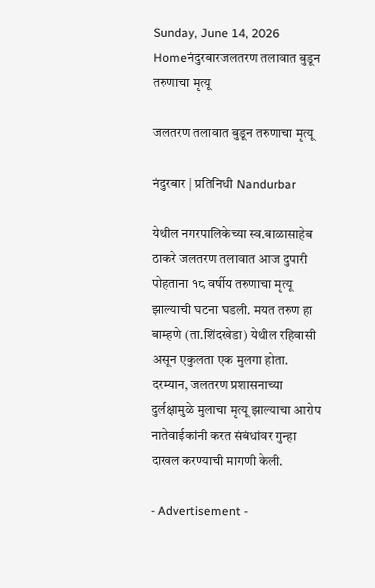Sunday, June 14, 2026
Homeनंदुरबारजलतरण तलावात बुडून तरुणाचा मृत्यू

जलतरण तलावात बुडून तरुणाचा मृत्यू

नंदुरबार | प्रतिनिधी Nandurbar

येथील नगरपालिकेच्या स्व.बाळासाहेब ठाकरे जलतरण तलावात आज दुपारी पोहताना १८ वर्षीय तरुणाचा मृत्यू झाल्याची घटना घडली. मयत तरुण हा बाम्हणे (ता.शिंदखेडा) येथील रहिवासी असून एकुलता एक मुलगा होता. दरम्यान, जलतरण प्रशासनाच्या दुर्लक्षामुळे मुलाचा मृत्यू झाल्याचा आरोप नातेवाईकांनी करत संबंधांवर गुन्हा दाखल करण्याची मागणी केली.

- Advertisement -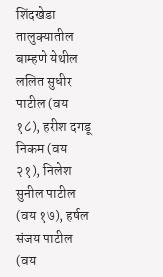शिंदखेडा तालुक्यातील बाम्हणे येथील ललित सुधीर पाटील (वय १८), हरीश दगडू निकम (वय २१), निलेश सुनील पाटील (वय १७), हर्षल संजय पाटील (वय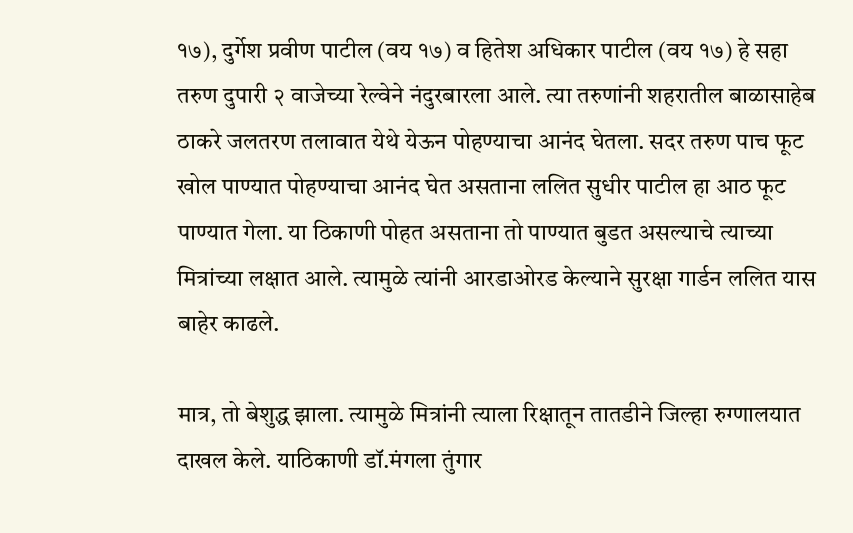१७), दुर्गेश प्रवीण पाटील (वय १७) व हितेश अधिकार पाटील (वय १७) हे सहा तरुण दुपारी २ वाजेच्या रेल्वेने नंदुरबारला आले. त्या तरुणांनी शहरातील बाळासाहेब ठाकरे जलतरण तलावात येथे येऊन पोहण्याचा आनंद घेतला. सदर तरुण पाच फूट खोल पाण्यात पोहण्याचा आनंद घेत असताना ललित सुधीर पाटील हा आठ फूट पाण्यात गेला. या ठिकाणी पोहत असताना तो पाण्यात बुडत असल्याचे त्याच्या मित्रांच्या लक्षात आले. त्यामुळे त्यांनी आरडाओरड केल्याने सुरक्षा गार्डन ललित यास बाहेर काढले.

मात्र, तो बेशुद्ध झाला. त्यामुळे मित्रांनी त्याला रिक्षातून तातडीने जिल्हा रुग्णालयात दाखल केले. याठिकाणी डॉ.मंगला तुंगार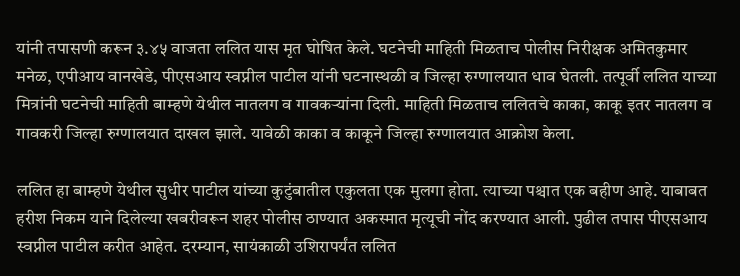यांनी तपासणी करून ३.४५ वाजता ललित यास मृत घोषित केले. घटनेची माहिती मिळताच पोलीस निरीक्षक अमितकुमार मनेळ, एपीआय वानखेडे, पीएसआय स्वप्नील पाटील यांनी घटनास्थळी व जिल्हा रुग्णालयात धाव घेतली. तत्पूर्वी ललित याच्या मित्रांनी घटनेची माहिती बाम्हणे येथील नातलग व गावकऱ्यांना दिली. माहिती मिळताच ललितचे काका, काकू इतर नातलग व गावकरी जिल्हा रुग्णालयात दाखल झाले. यावेळी काका व काकूने जिल्हा रुग्णालयात आक्रोश केला.

ललित हा बाम्हणे येथील सुधीर पाटील यांच्या कुटुंबातील एकुलता एक मुलगा होता. त्याच्या पश्चात एक बहीण आहे. याबाबत हरीश निकम याने दिलेल्या खबरीवरून शहर पोलीस ठाण्यात अकस्मात मृत्यूची नोंद करण्यात आली. पुढील तपास पीएसआय स्वप्नील पाटील करीत आहेत. दरम्यान, सायंकाळी उशिरापर्यंत ललित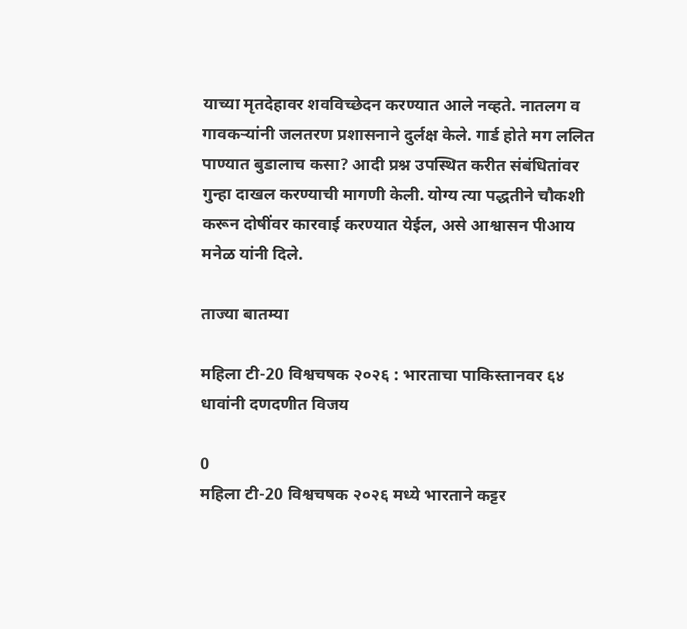याच्या मृतदेहावर शवविच्छेदन करण्यात आले नव्हते. नातलग व गावकऱ्यांनी जलतरण प्रशासनाने दुर्लक्ष केले. गार्ड होते मग ललित पाण्यात बुडालाच कसा? आदी प्रश्न उपस्थित करीत संबंधितांवर गुन्हा दाखल करण्याची मागणी केली. योग्य त्या पद्धतीने चौकशी करून दोषींवर कारवाई करण्यात येईल, असे आश्वासन पीआय मनेळ यांनी दिले.

ताज्या बातम्या

महिला टी-20 विश्वचषक २०२६ : भारताचा पाकिस्तानवर ६४ धावांनी दणदणीत विजय

0
महिला टी-20 विश्वचषक २०२६ मध्ये भारताने कट्टर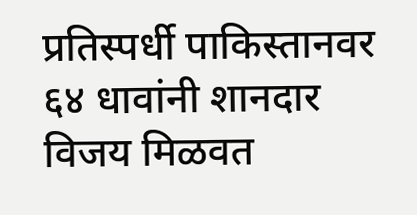प्रतिस्पर्धी पाकिस्तानवर ६४ धावांनी शानदार विजय मिळवत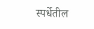स्पर्धेतील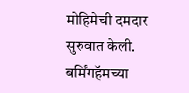मोहिमेची दमदार सुरुवात केली. बर्मिंगहॅमच्या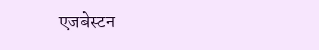एजबेस्टन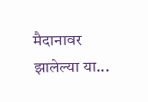मैदानावर झालेल्या या...